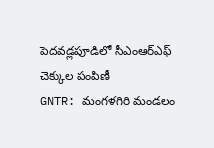పెదవడ్లపూడిలో సీఎంఆర్ఎఫ్ చెక్కుల పంపిణీ
GNTR: మంగళగిరి మండలం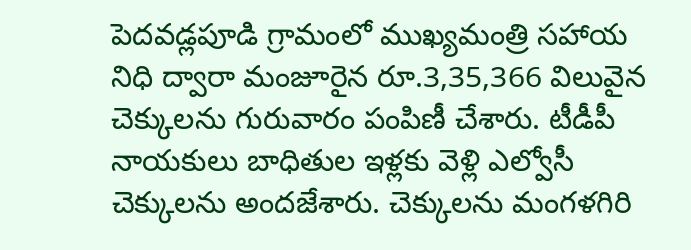పెదవడ్లపూడి గ్రామంలో ముఖ్యమంత్రి సహాయ నిధి ద్వారా మంజూరైన రూ.3,35,366 విలువైన చెక్కులను గురువారం పంపిణీ చేశారు. టీడీపీ నాయకులు బాధితుల ఇళ్లకు వెళ్లి ఎల్వోసీ చెక్కులను అందజేశారు. చెక్కులను మంగళగిరి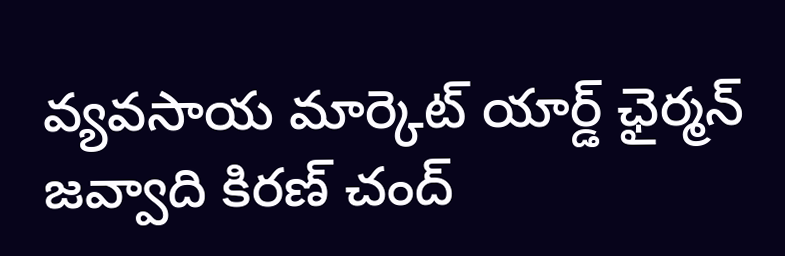వ్యవసాయ మార్కెట్ యార్డ్ ఛైర్మన్ జవ్వాది కిరణ్ చంద్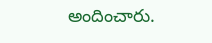అందించారు.